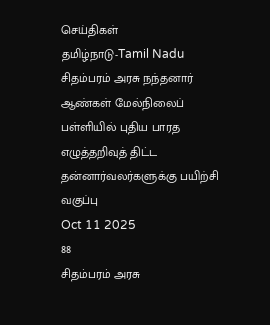செய்திகள்
தமிழ்நாடு-Tamil Nadu
சிதம்பரம் அரசு நந்தனார் ஆண்கள் மேல்நிலைப் பள்ளியில் புதிய பாரத எழுத்தறிவுத் திட்ட தன்னார்வலர்களுக்கு பயிற்சி வகுப்பு
Oct 11 2025
88
சிதம்பரம் அரசு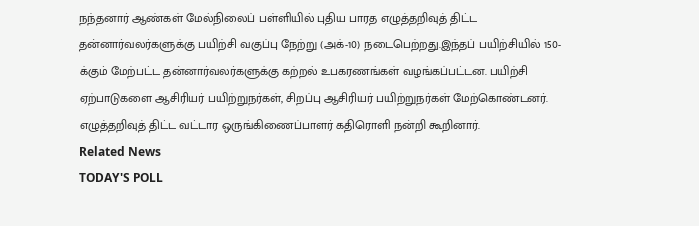நந்தனார் ஆண்கள் மேல்நிலைப் பள்ளியில் புதிய பாரத எழுத்தறிவுத் திட்ட தன்னார்வலர்களுக்கு பயிற்சி வகுப்பு நேற்று (அக்-10) நடைபெற்றது.இந்தப் பயிற்சியில் 150-க்கும் மேற்பட்ட தன்னார்வலர்களுக்கு கற்றல் உபகரணங்கள் வழங்கப்பட்டன. பயிற்சி ஏற்பாடுகளை ஆசிரியர் பயிற்றுநர்கள், சிறப்பு ஆசிரியர் பயிற்றுநர்கள் மேற்கொண்டனர்.
எழுத்தறிவுத் திட்ட வட்டார ஒருங்கிணைப்பாளர் கதிரொளி நன்றி கூறினார்.
Related News
TODAY'S POLL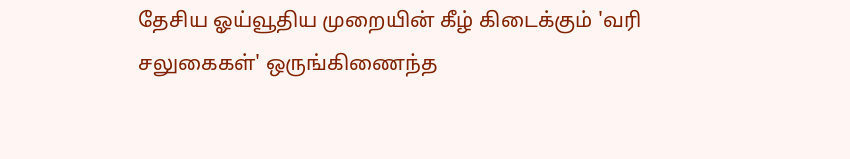தேசிய ஓய்வூதிய முறையின் கீழ் கிடைக்கும் 'வரி சலுகைகள்' ஒருங்கிணைந்த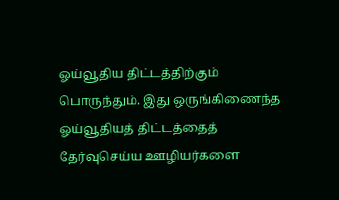ஓய்வூதிய திட்டத்திற்கும் பொருந்தும். இது ஒருங்கிணைந்த ஓய்வூதியத் திட்டத்தைத் தேர்வுசெய்ய ஊழியர்களை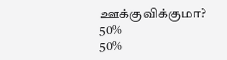ஊக்குவிக்குமா?
50%
50%